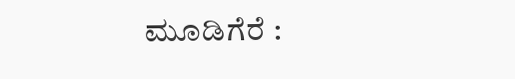ಮೂಡಿಗೆರೆ :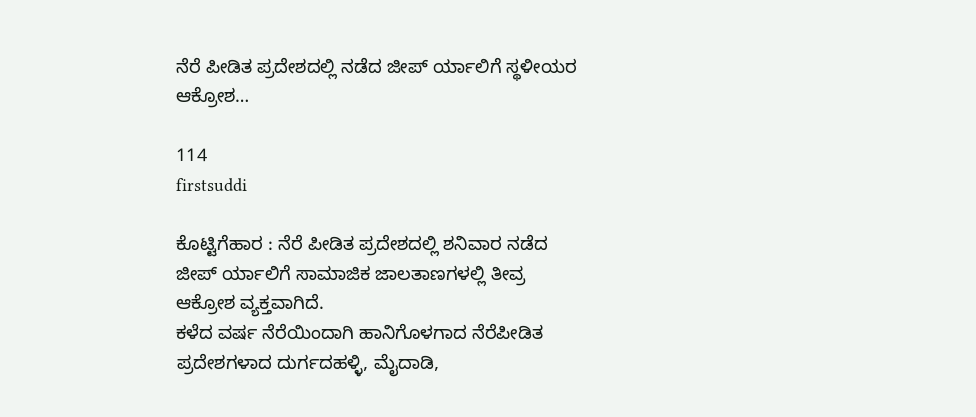ನೆರೆ ಪೀಡಿತ ಪ್ರದೇಶದಲ್ಲಿ ನಡೆದ ಜೀಪ್ ರ್ಯಾಲಿಗೆ ಸ್ಥಳೀಯರ ಆಕ್ರೋಶ…

114
firstsuddi

ಕೊಟ್ಟಿಗೆಹಾರ : ನೆರೆ ಪೀಡಿತ ಪ್ರದೇಶದಲ್ಲಿ ಶನಿವಾರ ನಡೆದ ಜೀಪ್ ರ್ಯಾಲಿಗೆ ಸಾಮಾಜಿಕ ಜಾಲತಾಣಗಳಲ್ಲಿ ತೀವ್ರ ಆಕ್ರೋಶ ವ್ಯಕ್ತವಾಗಿದೆ.
ಕಳೆದ ವರ್ಷ ನೆರೆಯಿಂದಾಗಿ ಹಾನಿಗೊಳಗಾದ ನೆರೆಪೀಡಿತ ಪ್ರದೇಶಗಳಾದ ದುರ್ಗದಹಳ್ಳಿ, ಮೈದಾಡಿ,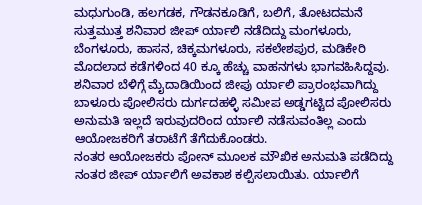ಮಧುಗುಂಡಿ, ಹಲಗಡಕ, ಗೌಡನಕೂಡಿಗೆ, ಬಲಿಗೆ, ತೋಟದಮನೆ ಸುತ್ತಮುತ್ತ ಶನಿವಾರ ಜೀಪ್ ರ್ಯಾಲಿ ನಡೆದಿದ್ದು ಮಂಗಳೂರು, ಬೆಂಗಳೂರು, ಹಾಸನ, ಚಿಕ್ಕಮಗಳೂರು, ಸಕಲೇಶಪುರ, ಮಡಿಕೇರಿ ಮೊದಲಾದ ಕಡೆಗಳಿಂದ 40 ಕ್ಕೂ ಹೆಚ್ಚು ವಾಹನಗಳು ಭಾಗವಹಿಸಿದ್ದವು.
ಶನಿವಾರ ಬೆಳಿಗ್ಗೆ ಮೈದಾಡಿಯಿಂದ ಜೀಪು ರ್ಯಾಲಿ ಪ್ರಾರಂಭವಾಗಿದ್ದು ಬಾಳೂರು ಪೋಲಿಸರು ದುರ್ಗದಹಳ್ಳಿ ಸಮೀಪ ಅಡ್ಡಗಟ್ಟಿದ ಪೋಲಿಸರು ಅನುಮತಿ ಇಲ್ಲದೆ ಇರುವುದರಿಂದ ರ್ಯಾಲಿ ನಡೆಸುವಂತಿಲ್ಲ ಎಂದು ಆಯೋಜಕರಿಗೆ ತರಾಟೆಗೆ ತೆಗೆದುಕೊಂಡರು.
ನಂತರ ಆಯೋಜಕರು ಪೋನ್ ಮೂಲಕ ಮೌಖಿಕ ಅನುಮತಿ ಪಡೆದಿದ್ದು ನಂತರ ಜೀಪ್ ರ್ಯಾಲಿಗೆ ಅವಕಾಶ ಕಲ್ಪಿಸಲಾಯಿತು. ರ್ಯಾಲಿಗೆ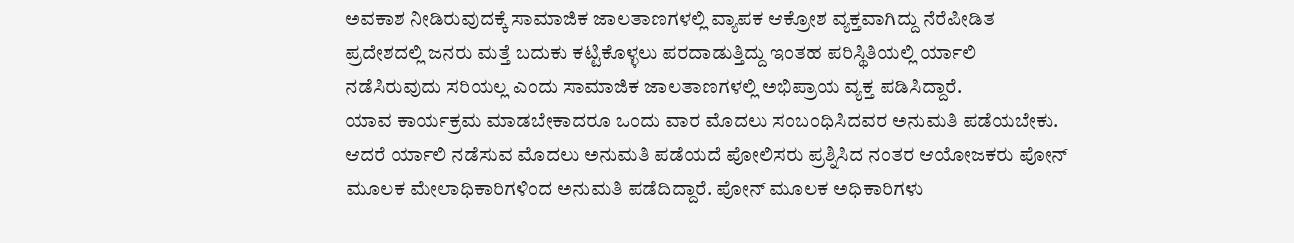ಅವಕಾಶ ನೀಡಿರುವುದಕ್ಕೆ ಸಾಮಾಜಿಕ ಜಾಲತಾಣಗಳಲ್ಲಿ ವ್ಯಾಪಕ ಆಕ್ರೋಶ ವ್ಯಕ್ತವಾಗಿದ್ದು ನೆರೆಪೀಡಿತ ಪ್ರದೇಶದಲ್ಲಿ ಜನರು ಮತ್ತೆ ಬದುಕು ಕಟ್ಟಿಕೊಳ್ಳಲು ಪರದಾಡುತ್ತಿದ್ದು ಇಂತಹ ಪರಿಸ್ಥಿತಿಯಲ್ಲಿ ರ್ಯಾಲಿ ನಡೆಸಿರುವುದು ಸರಿಯಲ್ಲ ಎಂದು ಸಾಮಾಜಿಕ ಜಾಲತಾಣಗಳಲ್ಲಿ ಅಭಿಪ್ರಾಯ ವ್ಯಕ್ತ ಪಡಿಸಿದ್ದಾರೆ.
ಯಾವ ಕಾರ್ಯಕ್ರಮ ಮಾಡಬೇಕಾದರೂ ಒಂದು ವಾರ ಮೊದಲು ಸಂಬಂಧಿಸಿದವರ ಅನುಮತಿ ಪಡೆಯಬೇಕು. ಆದರೆ ರ್ಯಾಲಿ ನಡೆಸುವ ಮೊದಲು ಅನುಮತಿ ಪಡೆಯದೆ ಪೋಲಿಸರು ಪ್ರಶ್ನಿಸಿದ ನಂತರ ಆಯೋಜಕರು ಪೋನ್ ಮೂಲಕ ಮೇಲಾಧಿಕಾರಿಗಳಿಂದ ಅನುಮತಿ ಪಡೆದಿದ್ದಾರೆ. ಪೋನ್ ಮೂಲಕ ಅಧಿಕಾರಿಗಳು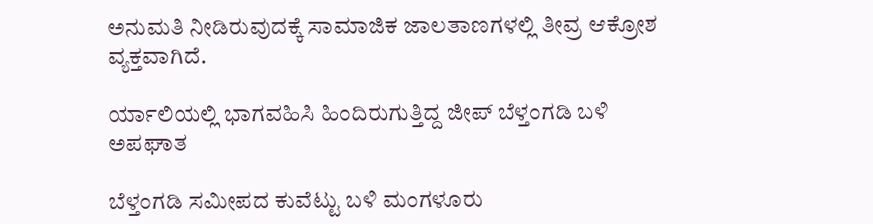ಅನುಮತಿ ನೀಡಿರುವುದಕ್ಕೆ ಸಾಮಾಜಿಕ ಜಾಲತಾಣಗಳಲ್ಲಿ ತೀವ್ರ ಆಕ್ರೋಶ ವ್ಯಕ್ತವಾಗಿದೆ.

ರ್ಯಾಲಿಯಲ್ಲಿ ಭಾಗವಹಿಸಿ ಹಿಂದಿರುಗುತ್ತಿದ್ದ ಜೀಪ್ ಬೆಳ್ತಂಗಡಿ ಬಳಿ ಅಪಘಾತ

ಬೆಳ್ತಂಗಡಿ ಸಮೀಪದ ಕುವೆಟ್ಟು ಬಳಿ ಮಂಗಳೂರು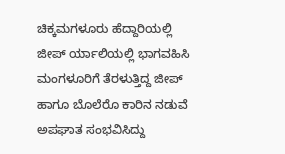ಚಿಕ್ಕಮಗಳೂರು ಹೆದ್ದಾರಿಯಲ್ಲಿ ಜೀಪ್ ರ್ಯಾಲಿಯಲ್ಲಿ ಭಾಗವಹಿಸಿ ಮಂಗಳೂರಿಗೆ ತೆರಳುತ್ತಿದ್ದ ಜೀಪ್ ಹಾಗೂ ಬೊಲೆರೊ ಕಾರಿನ ನಡುವೆ ಅಪಘಾತ ಸಂಭವಿಸಿದ್ದು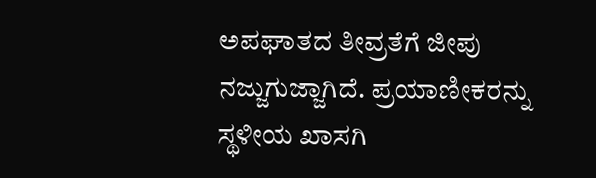ಅಪಘಾತದ ತೀವ್ರತೆಗೆ ಜೀಪು ನಜ್ಜುಗುಜ್ಜಾಗಿದೆ. ಪ್ರಯಾಣೀಕರನ್ನು ಸ್ಥಳೀಯ ಖಾಸಗಿ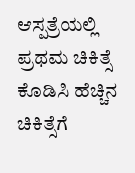ಆಸ್ಪತ್ರೆಯಲ್ಲಿ ಪ್ರಥಮ ಚಿಕಿತ್ಸೆ ಕೊಡಿಸಿ ಹೆಚ್ಚಿನ ಚಿಕಿತ್ಸೆಗೆ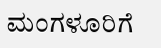ಮಂಗಳೂರಿಗೆ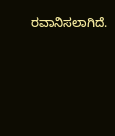ರವಾನಿಸಲಾಗಿದೆ.